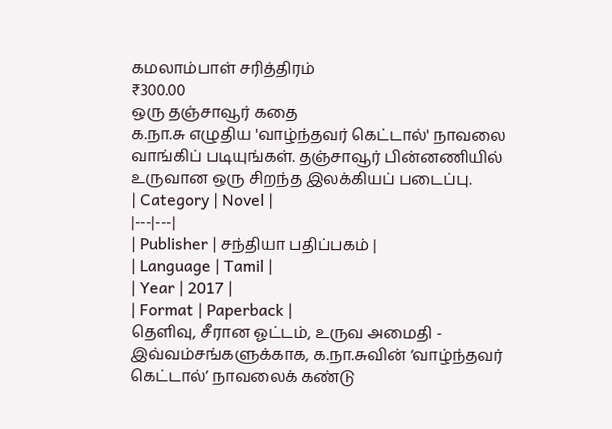கமலாம்பாள் சரித்திரம்
₹300.00
ஒரு தஞ்சாவூர் கதை
க.நா.சு எழுதிய 'வாழ்ந்தவர் கெட்டால்' நாவலை வாங்கிப் படியுங்கள். தஞ்சாவூர் பின்னணியில் உருவான ஒரு சிறந்த இலக்கியப் படைப்பு.
| Category | Novel |
|---|---|
| Publisher | சந்தியா பதிப்பகம் |
| Language | Tamil |
| Year | 2017 |
| Format | Paperback |
தெளிவு, சீரான ஓட்டம், உருவ அமைதி - இவ்வம்சங்களுக்காக, க.நா.சுவின் ‘வாழ்ந்தவர் கெட்டால்’ நாவலைக் கண்டு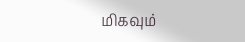மிகவும்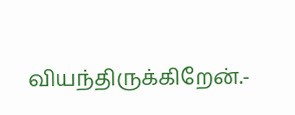வியந்திருக்கிறேன்.-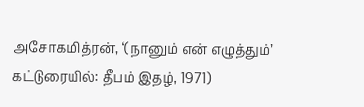அசோகமித்ரன், ‘(நானும் என் எழுத்தும்’ கட்டுரையில்: தீபம் இதழ், 1971)